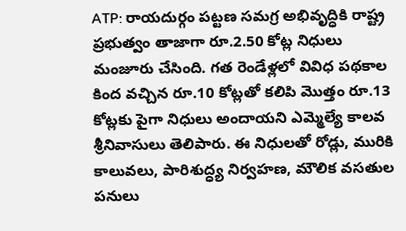ATP: రాయదుర్గం పట్టణ సమగ్ర అభివృద్ధికి రాష్ట్ర ప్రభుత్వం తాజాగా రూ.2.50 కోట్ల నిధులు మంజూరు చేసింది. గత రెండేళ్లలో వివిధ పథకాల కింద వచ్చిన రూ.10 కోట్లతో కలిపి మొత్తం రూ.13 కోట్లకు పైగా నిధులు అందాయని ఎమ్మెల్యే కాలవ శ్రీనివాసులు తెలిపారు. ఈ నిధులతో రోడ్లు, మురికి కాలువలు, పారిశుద్ధ్య నిర్వహణ, మౌలిక వసతుల పనులు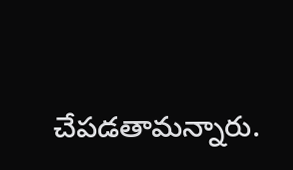చేపడతామన్నారు.